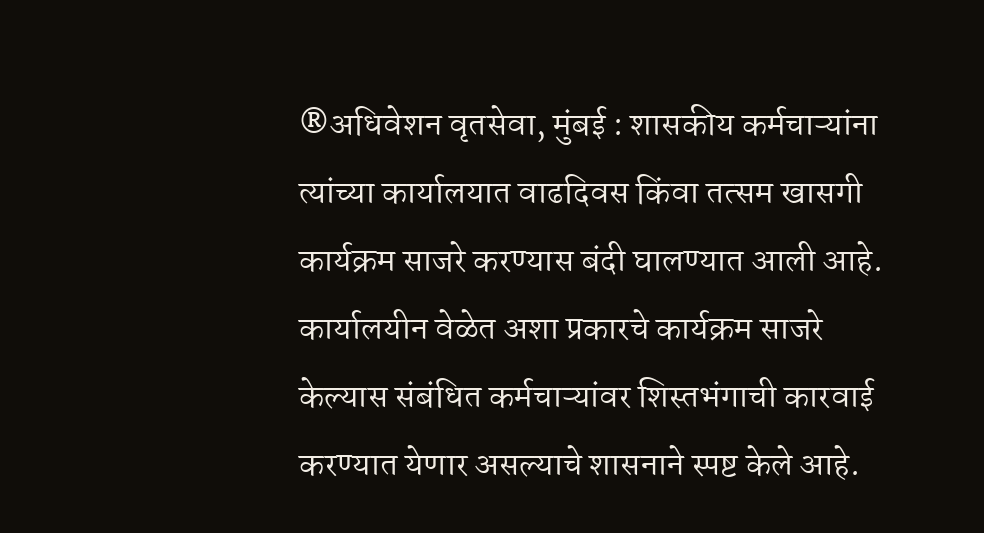®अधिवेशन वृतसेवा, मुंबई : शासकीय कर्मचाऱ्यांना त्यांच्या कार्यालयात वाढदिवस किंवा तत्सम खासगी कार्यक्रम साजरे करण्यास बंदी घालण्यात आली आहे. कार्यालयीन वेळेत अशा प्रकारचे कार्यक्रम साजरे केल्यास संबंधित कर्मचाऱ्यांवर शिस्तभंगाची कारवाई करण्यात येणार असल्याचे शासनाने स्पष्ट केले आहे.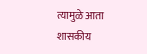त्यामुळे आता शासकीय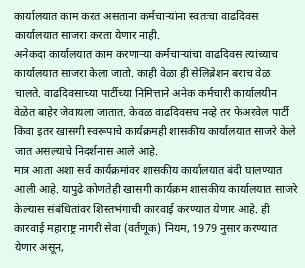कार्यालयात काम करत असताना कर्मचाऱ्यांना स्वतःचा वाढदिवस कार्यालयात साजरा करता येणार नाही.
अनेकदा कार्यालयात काम करणाऱ्या कर्मचाऱ्यांचा वाढदिवस त्यांच्याच कार्यालयात साजरा केला जातो. काही वेळा ही सेलिब्रेशन बराच वेळ चालते. वाढदिवसाच्या पार्टीच्या निमित्ताने अनेक कर्मचारी कार्यालयीन वेळेत बाहेर जेवायला जातात. केवळ वाढदिवसच नव्हे तर फेअरवेल पार्टी किंवा इतर खासगी स्वरूपाचे कार्यक्रमही शासकीय कार्यालयात साजरे केले जात असल्याचे निदर्शनास आले आहे.
मात्र आता अशा सर्व कार्यक्रमांवर शासकीय कार्यालयात बंदी घालण्यात आली आहे. यापुढे कोणतेही खासगी कार्यक्रम शासकीय कार्यालयात साजरे केल्यास संबंधितांवर शिस्तभंगाची कारवाई करण्यात येणार आहे. ही कारवाई महाराष्ट्र नागरी सेवा (वर्तणूक) नियम, 1979 नुसार करण्यात येणार असून,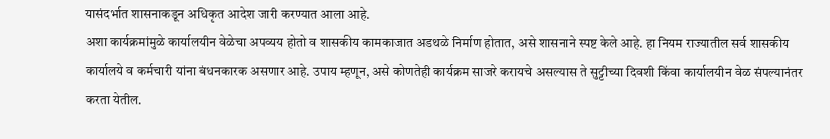यासंदर्भात शासनाकडून अधिकृत आदेश जारी करण्यात आला आहे.
अशा कार्यक्रमांमुळे कार्यालयीन वेळेचा अपव्यय होतो व शासकीय कामकाजात अडथळे निर्माण होतात, असे शासनाने स्पष्ट केले आहे. हा नियम राज्यातील सर्व शासकीय कार्यालये व कर्मचारी यांना बंधनकारक असणार आहे. उपाय म्हणून, असे कोणतेही कार्यक्रम साजरे करायचे असल्यास ते सुट्टीच्या दिवशी किंवा कार्यालयीन वेळ संपल्यानंतर करता येतील.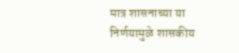मात्र शासनाच्या या निर्णयामुळे शासकीय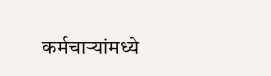कर्मचाऱ्यांमध्ये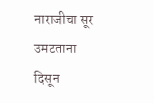नाराजीचा सूर उमटताना दिसून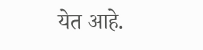येत आहे.